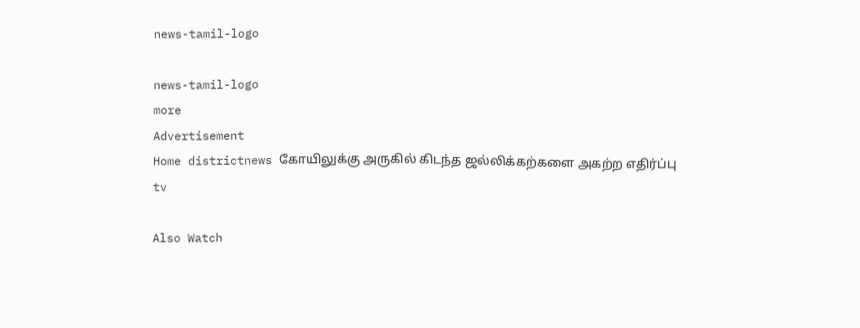news-tamil-logo

news-tamil-logo
more
Advertisement
Home districtnews கோயிலுக்கு அருகில் கிடந்த ஜல்லிக்கற்களை அகற்ற எதிர்ப்பு
tv

Also Watch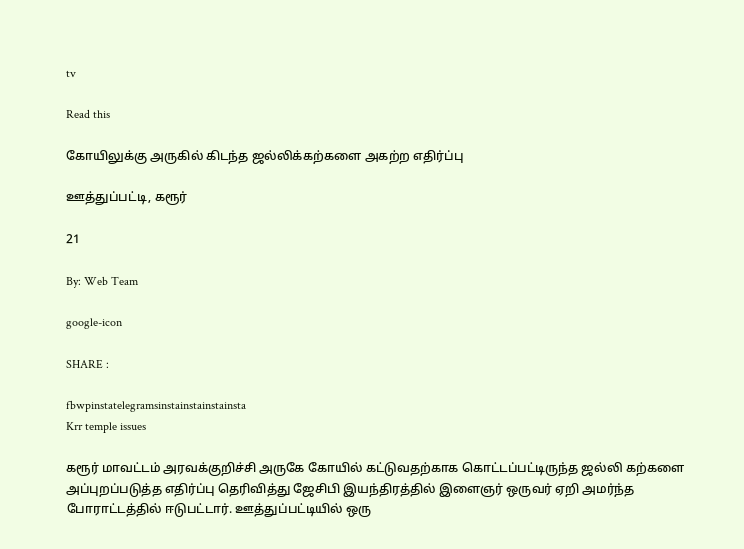tv

Read this

கோயிலுக்கு அருகில் கிடந்த ஜல்லிக்கற்களை அகற்ற எதிர்ப்பு

ஊத்துப்பட்டி, கரூர்

21

By: Web Team

google-icon

SHARE :

fbwpinstatelegramsinstainstainstainsta
Krr temple issues

கரூர் மாவட்டம் அரவக்குறிச்சி அருகே கோயில் கட்டுவதற்காக கொட்டப்பட்டிருந்த ஜல்லி கற்களை அப்புறப்படுத்த எதிர்ப்பு தெரிவித்து ஜேசிபி இயந்திரத்தில் இளைஞர் ஒருவர் ஏறி அமர்ந்த போராட்டத்தில் ஈடுபட்டார். ஊத்துப்பட்டியில் ஒரு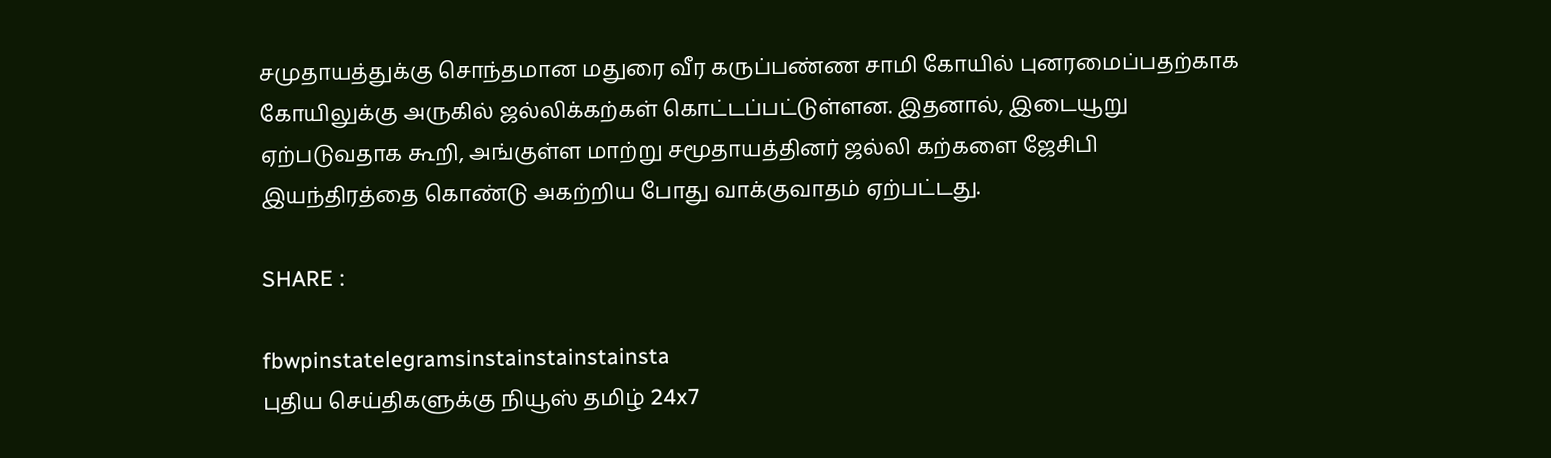சமுதாயத்துக்கு சொந்தமான மதுரை வீர கருப்பண்ண சாமி கோயில் புனரமைப்பதற்காக கோயிலுக்கு அருகில் ஜல்லிக்கற்கள் கொட்டப்பட்டுள்ளன. இதனால், இடையூறு ஏற்படுவதாக கூறி, அங்குள்ள மாற்று சமூதாயத்தினர் ஜல்லி கற்களை ஜேசிபி இயந்திரத்தை கொண்டு அகற்றிய போது வாக்குவாதம் ஏற்பட்டது.

SHARE :

fbwpinstatelegramsinstainstainstainsta
புதிய செய்திகளுக்கு நியூஸ் தமிழ் 24x7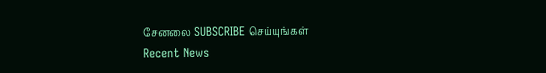சேனலை SUBSCRIBE செய்யுங்கள்
Recent News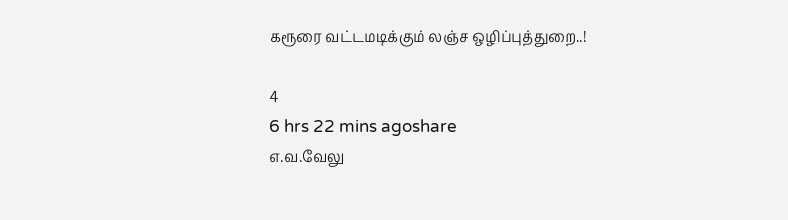கரூரை வட்டமடிக்கும் லஞ்ச ஒழிப்புத்துறை..!

4
6 hrs 22 mins agoshare
எ.வ.வேலு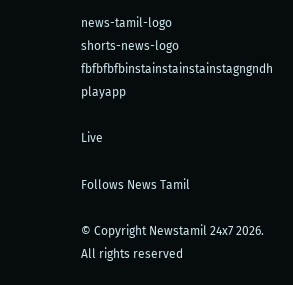news-tamil-logo
shorts-news-logo
fbfbfbfbinstainstainstainstagngndh
playapp

Live

Follows News Tamil

© Copyright Newstamil 24x7 2026. All rights reserved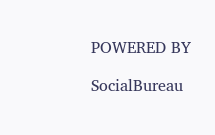POWERED BY

SocialBureau